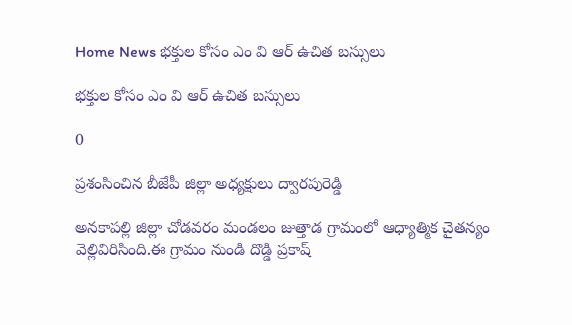Home News భక్తుల కోసం ఎం వి ఆర్ ఉచిత బస్సులు

భక్తుల కోసం ఎం వి ఆర్ ఉచిత బస్సులు

0

ప్రశంసించిన బీజేపీ జిల్లా అధ్యక్షులు ద్వారపురెడ్డి

అనకాపల్లి జిల్లా చోడవరం మండలం జుత్తాడ గ్రామంలో ఆధ్యాత్మిక చైతన్యం వెల్లివిరిసింది.ఈ గ్రామం నుండి దొడ్డి ప్రకాష్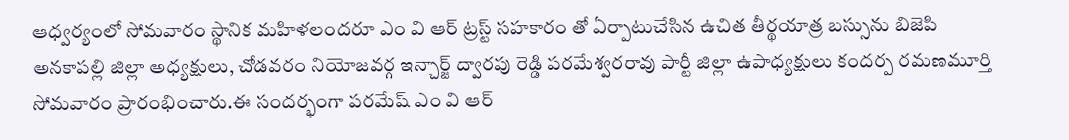ఆధ్వర్యంలో సోమవారం స్థానిక మహిళలందరూ ఎం వి ఆర్ ట్రస్ట్ సహకారం తో ఏర్పాటుచేసిన ఉచిత తీర్థయాత్ర బస్సును బిజెపి అనకాపల్లి జిల్లా అధ్యక్షులు, చోడవరం నియోజవర్గ ఇన్చార్జ్ ద్వారపు రెడ్డి పరమేశ్వరరావు పార్టీ జిల్లా ఉపాధ్యక్షులు కందర్ప రమణమూర్తి సోమవారం ప్రారంభించారు.ఈ సందర్భంగా పరమేష్ ఎం వి ఆర్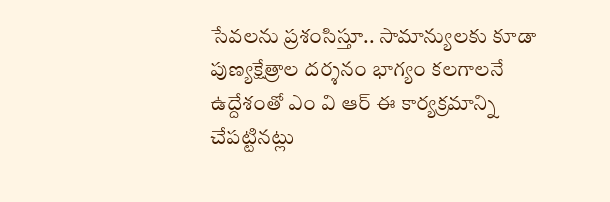సేవలను ప్రశంసిస్తూ.. సామాన్యులకు కూడా పుణ్యక్షేత్రాల దర్శనం భాగ్యం కలగాలనే ఉద్దేశంతో ఎం వి ఆర్ ఈ కార్యక్రమాన్ని చేపట్టినట్లు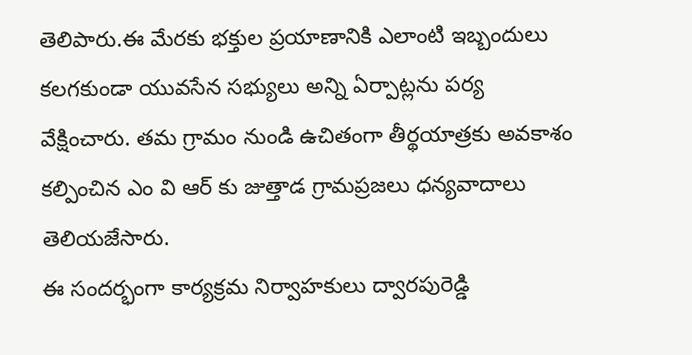తెలిపారు.ఈ మేరకు భక్తుల ప్రయాణానికి ఎలాంటి ఇబ్బందులు కలగకుండా యువసేన సభ్యులు అన్ని ఏర్పాట్లను పర్య వేక్షించారు. తమ గ్రామం నుండి ఉచితంగా తీర్థయాత్రకు అవకాశం కల్పించిన ఎం వి ఆర్ కు జుత్తాడ గ్రామప్రజలు ధన్యవాదాలు తెలియజేసారు.
ఈ సందర్భంగా కార్యక్రమ నిర్వాహకులు ద్వారపురెడ్డి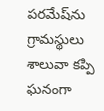పరమేష్‌ను గ్రామస్థులు శాలువా కప్పి ఘనంగా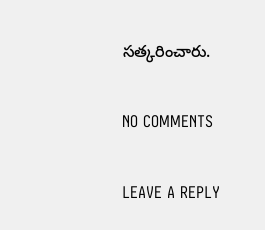సత్కరించారు.

NO COMMENTS

LEAVE A REPLY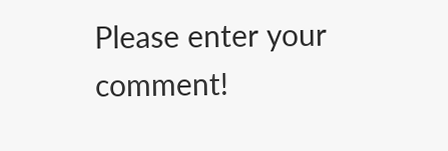Please enter your comment!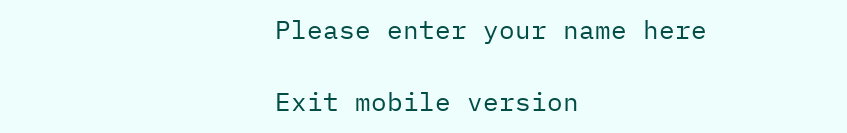Please enter your name here

Exit mobile version